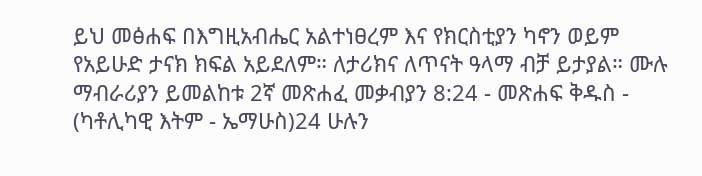ይህ መፅሐፍ በእግዚአብሔር አልተነፀረም እና የክርስቲያን ካኖን ወይም የአይሁድ ታናክ ክፍል አይደለም። ለታሪክና ለጥናት ዓላማ ብቻ ይታያል። ሙሉ ማብራሪያን ይመልከቱ 2ኛ መጽሐፈ መቃብያን 8:24 - መጽሐፍ ቅዱስ - (ካቶሊካዊ እትም - ኤማሁስ)24 ሁሉን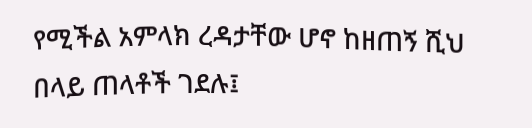የሚችል አምላክ ረዳታቸው ሆኖ ከዘጠኝ ሺህ በላይ ጠላቶች ገደሉ፤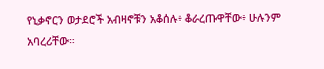የኒቃኖርን ወታደሮች አብዛኖቹን አቆሰሉ፥ ቆራረጡዋቸው፥ ሁሉንም አባረሪቸው።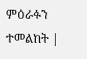ምዕራፉን ተመልከት |